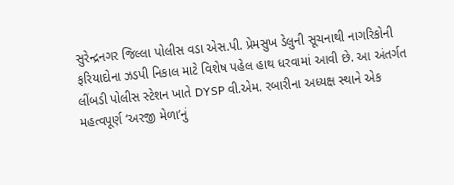સુરેન્દ્રનગર જિલ્લા પોલીસ વડા એસ.પી. પ્રેમસુખ ડેલુની સૂચનાથી નાગરિકોની ફરિયાદોના ઝડપી નિકાલ માટે વિશેષ પહેલ હાથ ધરવામાં આવી છે. આ અંતર્ગત લીંબડી પોલીસ સ્ટેશન ખાતે DYSP વી.એમ. રબારીના અધ્યક્ષ સ્થાને એક મહત્વપૂર્ણ ‘અરજી મેળા’નું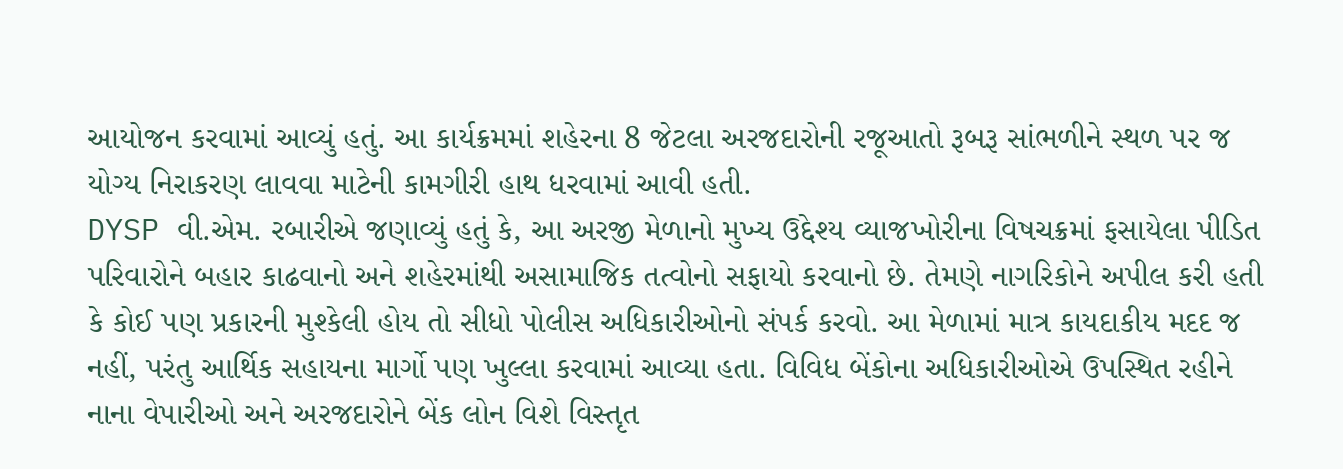આયોજન કરવામાં આવ્યું હતું. આ કાર્યક્રમમાં શહેરના 8 જેટલા અરજદારોની રજૂઆતો રૂબરૂ સાંભળીને સ્થળ પર જ યોગ્ય નિરાકરણ લાવવા માટેની કામગીરી હાથ ધરવામાં આવી હતી.
DYSP વી.એમ. રબારીએ જણાવ્યું હતું કે, આ અરજી મેળાનો મુખ્ય ઉદ્દેશ્ય વ્યાજખોરીના વિષચક્રમાં ફસાયેલા પીડિત પરિવારોને બહાર કાઢવાનો અને શહેરમાંથી અસામાજિક તત્વોનો સફાયો કરવાનો છે. તેમણે નાગરિકોને અપીલ કરી હતી કે કોઈ પણ પ્રકારની મુશ્કેલી હોય તો સીધો પોલીસ અધિકારીઓનો સંપર્ક કરવો. આ મેળામાં માત્ર કાયદાકીય મદદ જ નહીં, પરંતુ આર્થિક સહાયના માર્ગો પણ ખુલ્લા કરવામાં આવ્યા હતા. વિવિધ બેંકોના અધિકારીઓએ ઉપસ્થિત રહીને નાના વેપારીઓ અને અરજદારોને બેંક લોન વિશે વિસ્તૃત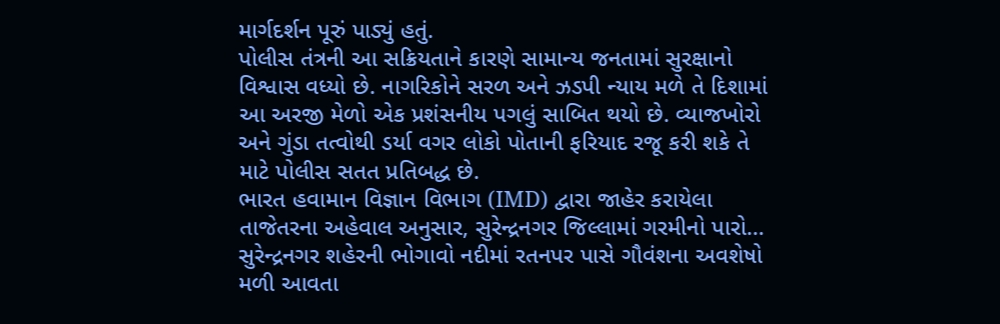માર્ગદર્શન પૂરું પાડ્યું હતું.
પોલીસ તંત્રની આ સક્રિયતાને કારણે સામાન્ય જનતામાં સુરક્ષાનો વિશ્વાસ વધ્યો છે. નાગરિકોને સરળ અને ઝડપી ન્યાય મળે તે દિશામાં આ અરજી મેળો એક પ્રશંસનીય પગલું સાબિત થયો છે. વ્યાજખોરો અને ગુંડા તત્વોથી ડર્યા વગર લોકો પોતાની ફરિયાદ રજૂ કરી શકે તે માટે પોલીસ સતત પ્રતિબદ્ધ છે.
ભારત હવામાન વિજ્ઞાન વિભાગ (IMD) દ્વારા જાહેર કરાયેલા તાજેતરના અહેવાલ અનુસાર, સુરેન્દ્રનગર જિલ્લામાં ગરમીનો પારો…
સુરેન્દ્રનગર શહેરની ભોગાવો નદીમાં રતનપર પાસે ગૌવંશના અવશેષો મળી આવતા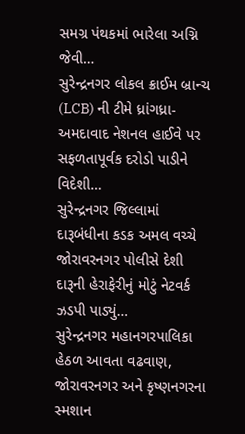સમગ્ર પંથકમાં ભારેલા અગ્નિ જેવી…
સુરેન્દ્રનગર લોકલ ક્રાઈમ બ્રાન્ચ (LCB) ની ટીમે ધ્રાંગધ્રા-અમદાવાદ નેશનલ હાઈવે પર સફળતાપૂર્વક દરોડો પાડીને વિદેશી…
સુરેન્દ્રનગર જિલ્લામાં દારૂબંધીના કડક અમલ વચ્ચે જોરાવરનગર પોલીસે દેશી દારૂની હેરાફેરીનું મોટું નેટવર્ક ઝડપી પાડ્યું…
સુરેન્દ્રનગર મહાનગરપાલિકા હેઠળ આવતા વઢવાણ, જોરાવરનગર અને કૃષ્ણનગરના સ્મશાન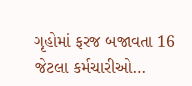ગૃહોમાં ફરજ બજાવતા 16 જેટલા કર્મચારીઓ…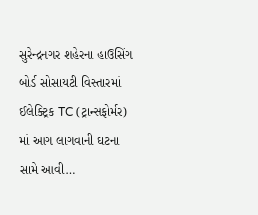સુરેન્દ્રનગર શહેરના હાઉસિંગ બોર્ડ સોસાયટી વિસ્તારમાં ઈલેક્ટ્રિક TC (ટ્રાન્સફોર્મર) માં આગ લાગવાની ઘટના સામે આવી…